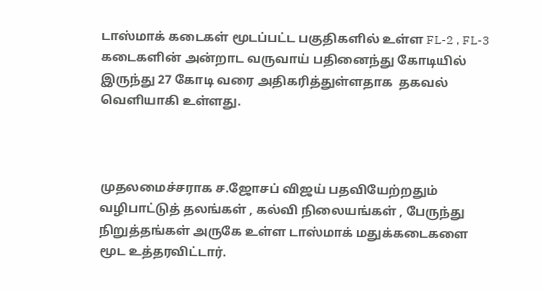டாஸ்மாக் கடைகள் மூடப்பட்ட பகுதிகளில் உள்ள FL-2 , FL-3 கடைகளின் அன்றாட வருவாய் பதினைந்து கோடியில் இருந்து 27 கோடி வரை அதிகரித்துள்ளதாக  தகவல்  வெளியாகி உள்ளது.



முதலமைச்சராக ச.ஜோசப் விஜய் பதவியேற்றதும் வழிபாட்டுத் தலங்கள் , கல்வி நிலையங்கள் , பேருந்து நிறுத்தங்கள் அருகே உள்ள டாஸ்மாக் மதுக்கடைகளை மூட உத்தரவிட்டார்.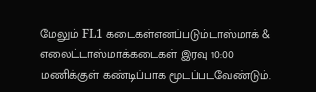மேலும் FL1 கடைகள்எனப்படும்டாஸ்மாக் & எலைட்டாஸ்மாக்கடைகள் இரவு 10:00 மணிக்குள் கண்டிப்பாக மூடப்படவேண்டும்.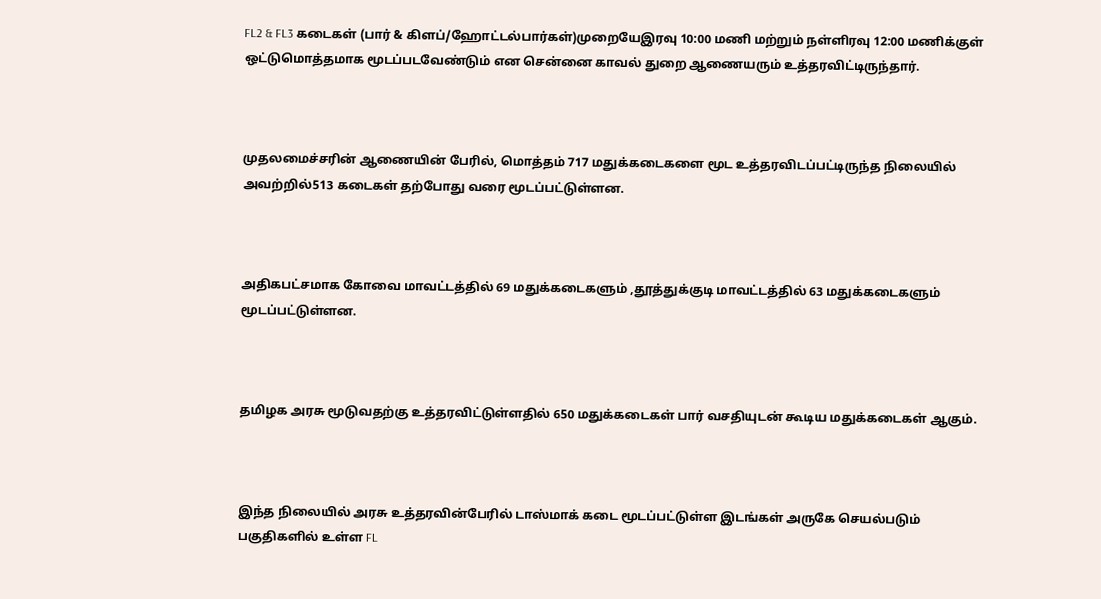FL2 & FL3 கடைகள் (பார் & கிளப்/ஹோட்டல்பார்கள்)முறையேஇரவு 10:00 மணி மற்றும் நள்ளிரவு 12:00 மணிக்குள் ஒட்டுமொத்தமாக மூடப்படவேண்டும் என சென்னை காவல் துறை ஆணையரும் உத்தரவிட்டிருந்தார்.



முதலமைச்சரின் ஆணையின் பேரில், மொத்தம் 717 மதுக்கடைகளை மூட உத்தரவிடப்பட்டிருந்த நிலையில் அவற்றில்513 கடைகள் தற்போது வரை மூடப்பட்டுள்ளன.



அதிகபட்சமாக கோவை மாவட்டத்தில் 69 மதுக்கடைகளும் ,தூத்துக்குடி மாவட்டத்தில் 63 மதுக்கடைகளும் மூடப்பட்டுள்ளன.



தமிழக அரசு மூடுவதற்கு உத்தரவிட்டுள்ளதில் 650 மதுக்கடைகள் பார் வசதியுடன் கூடிய மதுக்கடைகள் ஆகும்.



இந்த நிலையில் அரசு உத்தரவின்பேரில் டாஸ்மாக் கடை மூடப்பட்டுள்ள இடங்கள் அருகே செயல்படும் பகுதிகளில் உள்ள FL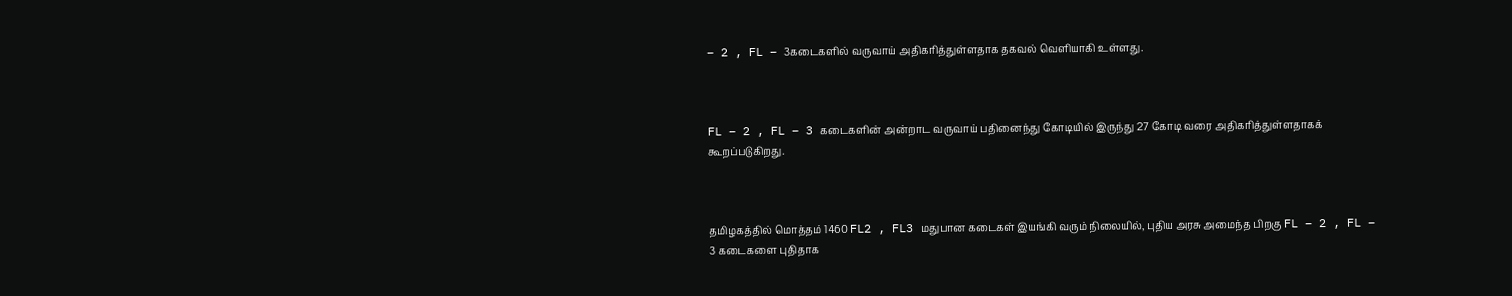– 2 , FL – 3கடைகளில் வருவாய் அதிகரித்துள்ளதாக தகவல் வெளியாகி உள்ளது.



FL – 2 , FL – 3 கடைகளின் அன்றாட வருவாய் பதினைந்து கோடியில் இருந்து 27 கோடி வரை அதிகரித்துள்ளதாகக் கூறப்படுகிறது.



தமிழகத்தில் மொத்தம் 1460 FL2 , FL3 மதுபான கடைகள் இயங்கி வரும் நிலையில், புதிய அரசு அமைந்த பிறகு FL – 2 , FL – 3 கடைகளை புதிதாக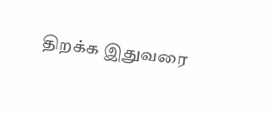திறக்க இதுவரை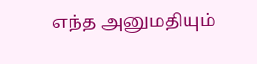எந்த அனுமதியும்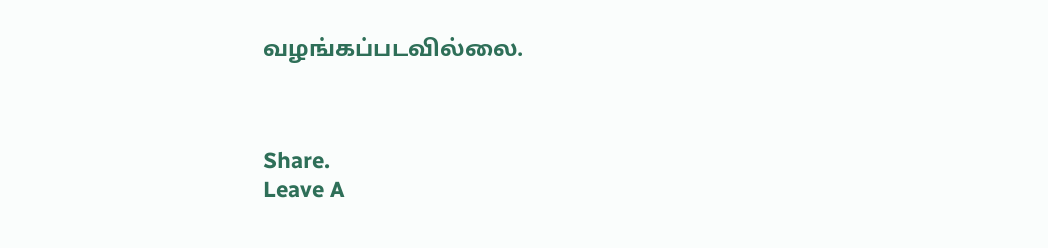வழங்கப்படவில்லை.



Share.
Leave A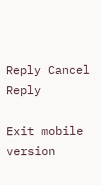Reply Cancel Reply

Exit mobile version